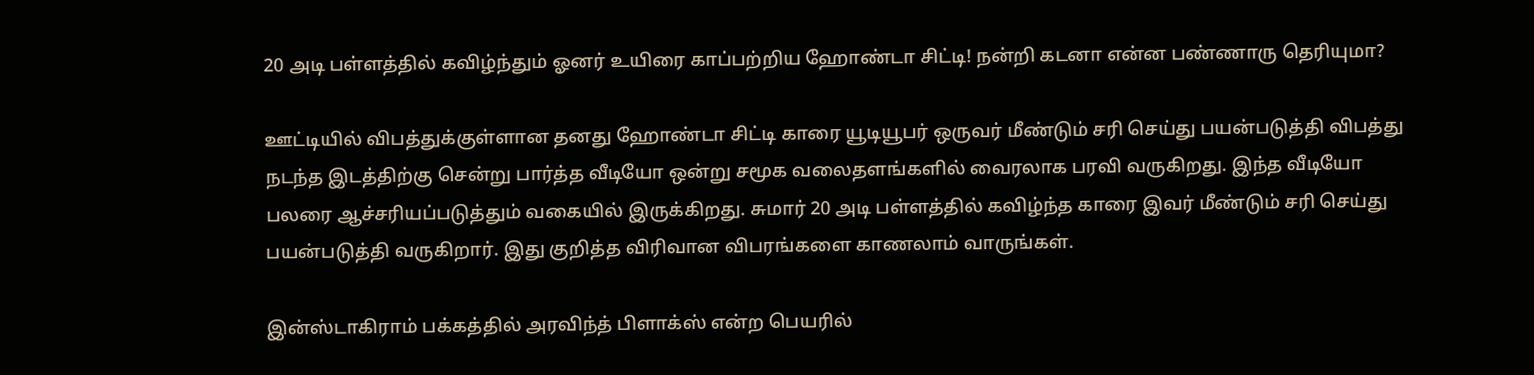20 அடி பள்ளத்தில் கவிழ்ந்தும் ஓனர் உயிரை காப்பற்றிய ஹோண்டா சிட்டி! நன்றி கடனா என்ன பண்ணாரு தெரியுமா?

ஊட்டியில் விபத்துக்குள்ளான தனது ஹோண்டா சிட்டி காரை யூடியூபர் ஒருவர் மீண்டும் சரி செய்து பயன்படுத்தி விபத்து நடந்த இடத்திற்கு சென்று பார்த்த வீடியோ ஒன்று சமூக வலைதளங்களில் வைரலாக பரவி வருகிறது. இந்த வீடியோ பலரை ஆச்சரியப்படுத்தும் வகையில் இருக்கிறது. சுமார் 20 அடி பள்ளத்தில் கவிழ்ந்த காரை இவர் மீண்டும் சரி செய்து பயன்படுத்தி வருகிறார். இது குறித்த விரிவான விபரங்களை காணலாம் வாருங்கள்.

இன்ஸ்டாகிராம் பக்கத்தில் அரவிந்த் பிளாக்ஸ் என்ற பெயரில்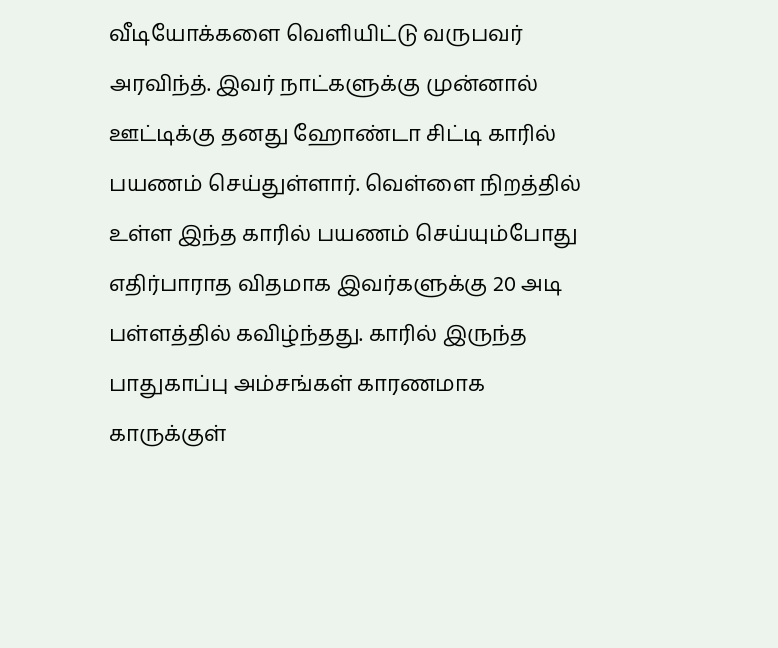வீடியோக்களை வெளியிட்டு வருபவர் அரவிந்த். இவர் நாட்களுக்கு முன்னால் ஊட்டிக்கு தனது ஹோண்டா சிட்டி காரில் பயணம் செய்துள்ளார். வெள்ளை நிறத்தில் உள்ள இந்த காரில் பயணம் செய்யும்போது எதிர்பாராத விதமாக இவர்களுக்கு 20 அடி பள்ளத்தில் கவிழ்ந்தது. காரில் இருந்த பாதுகாப்பு அம்சங்கள் காரணமாக காருக்குள்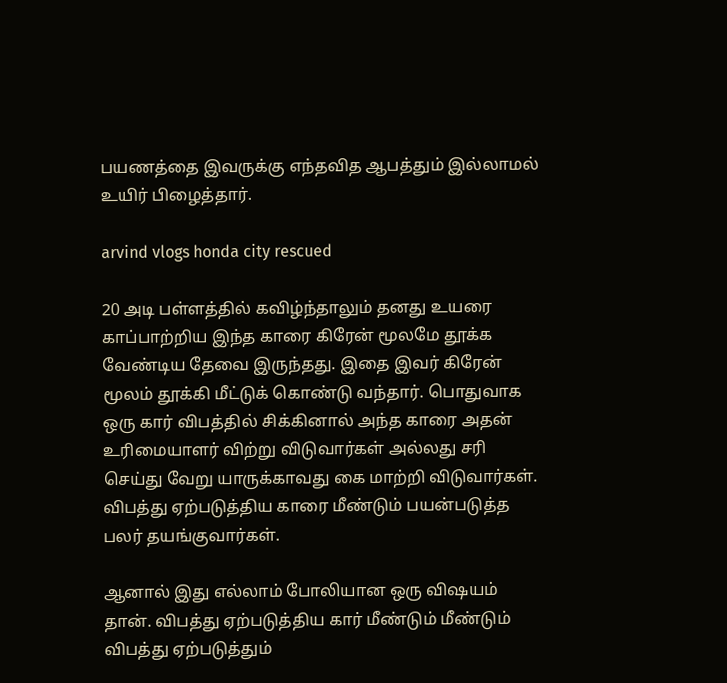பயணத்தை இவருக்கு எந்தவித ஆபத்தும் இல்லாமல் உயிர் பிழைத்தார்.

arvind vlogs honda city rescued

20 அடி பள்ளத்தில் கவிழ்ந்தாலும் தனது உயரை காப்பாற்றிய இந்த காரை கிரேன் மூலமே தூக்க வேண்டிய தேவை இருந்தது. இதை இவர் கிரேன் மூலம் தூக்கி மீட்டுக் கொண்டு வந்தார். பொதுவாக ஒரு கார் விபத்தில் சிக்கினால் அந்த காரை அதன் உரிமையாளர் விற்று விடுவார்கள் அல்லது சரி செய்து வேறு யாருக்காவது கை மாற்றி விடுவார்கள். விபத்து ஏற்படுத்திய காரை மீண்டும் பயன்படுத்த பலர் தயங்குவார்கள்.

ஆனால் இது எல்லாம் போலியான ஒரு விஷயம் தான். விபத்து ஏற்படுத்திய கார் மீண்டும் மீண்டும் விபத்து ஏற்படுத்தும்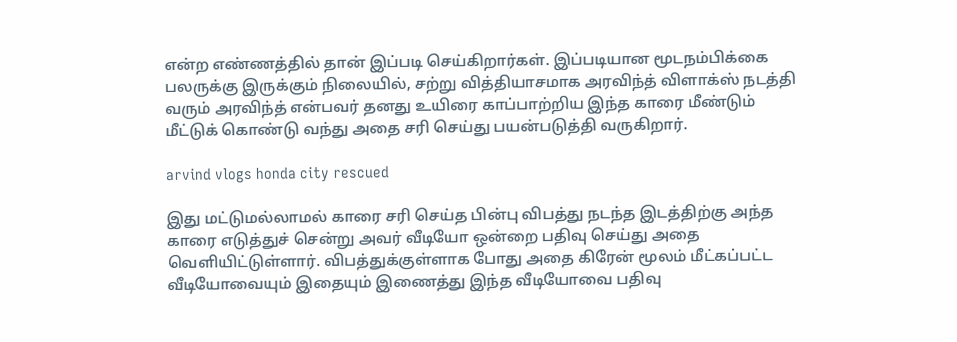என்ற எண்ணத்தில் தான் இப்படி செய்கிறார்கள். இப்படியான மூடநம்பிக்கை பலருக்கு இருக்கும் நிலையில், சற்று வித்தியாசமாக அரவிந்த் விளாக்ஸ் நடத்தி வரும் அரவிந்த் என்பவர் தனது உயிரை காப்பாற்றிய இந்த காரை மீண்டும் மீட்டுக் கொண்டு வந்து அதை சரி செய்து பயன்படுத்தி வருகிறார்.

arvind vlogs honda city rescued

இது மட்டுமல்லாமல் காரை சரி செய்த பின்பு விபத்து நடந்த இடத்திற்கு அந்த காரை எடுத்துச் சென்று அவர் வீடியோ ஒன்றை பதிவு செய்து அதை வெளியிட்டுள்ளார். விபத்துக்குள்ளாக போது அதை கிரேன் மூலம் மீட்கப்பட்ட வீடியோவையும் இதையும் இணைத்து இந்த வீடியோவை பதிவு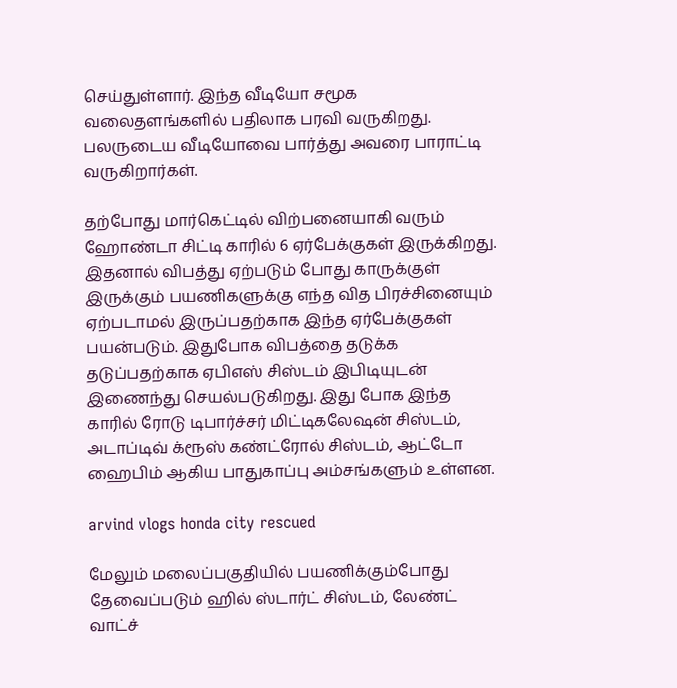செய்துள்ளார். இந்த வீடியோ சமூக வலைதளங்களில் பதிலாக பரவி வருகிறது. பலருடைய வீடியோவை பார்த்து அவரை பாராட்டி வருகிறார்கள்.

தற்போது மார்கெட்டில் விற்பனையாகி வரும் ஹோண்டா சிட்டி காரில் 6 ஏர்பேக்குகள் இருக்கிறது. இதனால் விபத்து ஏற்படும் போது காருக்குள் இருக்கும் பயணிகளுக்கு எந்த வித பிரச்சினையும் ஏற்படாமல் இருப்பதற்காக இந்த ஏர்பேக்குகள் பயன்படும். இதுபோக விபத்தை தடுக்க தடுப்பதற்காக ஏபிஎஸ் சிஸ்டம் இபிடியுடன் இணைந்து செயல்படுகிறது. இது போக இந்த காரில் ரோடு டிபார்ச்சர் மிட்டிகலேஷன் சிஸ்டம், அடாப்டிவ் க்ரூஸ் கண்ட்ரோல் சிஸ்டம், ஆட்டோ ஹைபிம் ஆகிய பாதுகாப்பு அம்சங்களும் உள்ளன.

arvind vlogs honda city rescued

மேலும் மலைப்பகுதியில் பயணிக்கும்போது தேவைப்படும் ஹில் ஸ்டார்ட் சிஸ்டம், லேண்ட் வாட்ச்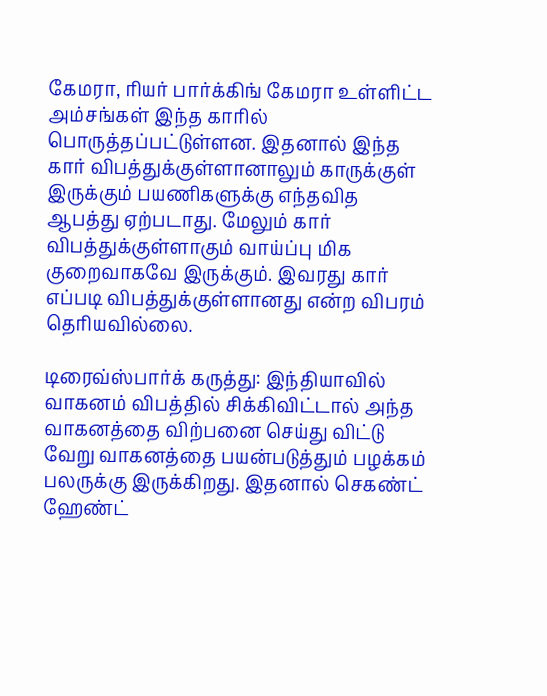கேமரா, ரியர் பார்க்கிங் கேமரா உள்ளிட்ட அம்சங்கள் இந்த காரில் பொருத்தப்பட்டுள்ளன. இதனால் இந்த கார் விபத்துக்குள்ளானாலும் காருக்குள் இருக்கும் பயணிகளுக்கு எந்தவித ஆபத்து ஏற்படாது. மேலும் கார் விபத்துக்குள்ளாகும் வாய்ப்பு மிக குறைவாகவே இருக்கும். இவரது கார் எப்படி விபத்துக்குள்ளானது என்ற விபரம் தெரியவில்லை.

டிரைவ்ஸ்பார்க் கருத்து: இந்தியாவில் வாகனம் விபத்தில் சிக்கிவிட்டால் அந்த வாகனத்தை விற்பனை செய்து விட்டு வேறு வாகனத்தை பயன்படுத்தும் பழக்கம் பலருக்கு இருக்கிறது. இதனால் செகண்ட் ஹேண்ட்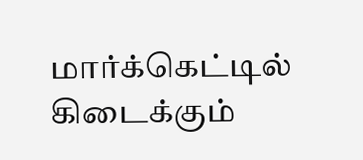மார்க்கெட்டில் கிடைக்கும்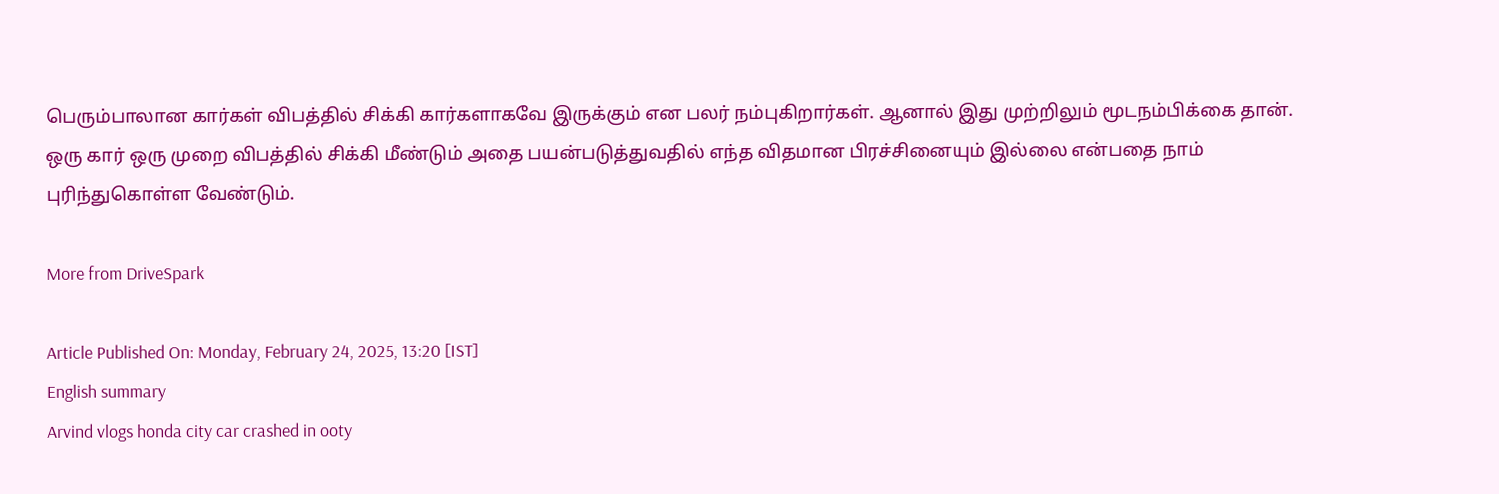பெரும்பாலான கார்கள் விபத்தில் சிக்கி கார்களாகவே இருக்கும் என பலர் நம்புகிறார்கள். ஆனால் இது முற்றிலும் மூடநம்பிக்கை தான். ஒரு கார் ஒரு முறை விபத்தில் சிக்கி மீண்டும் அதை பயன்படுத்துவதில் எந்த விதமான பிரச்சினையும் இல்லை என்பதை நாம் புரிந்துகொள்ள வேண்டும்.

More from DriveSpark

Article Published On: Monday, February 24, 2025, 13:20 [IST]
English summary
Arvind vlogs honda city car crashed in ooty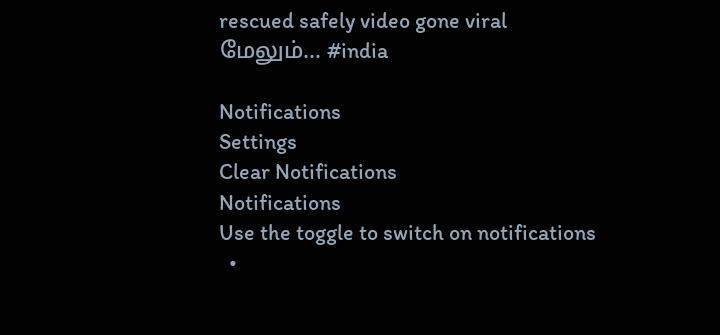rescued safely video gone viral
மேலும்... #india

Notifications
Settings
Clear Notifications
Notifications
Use the toggle to switch on notifications
  •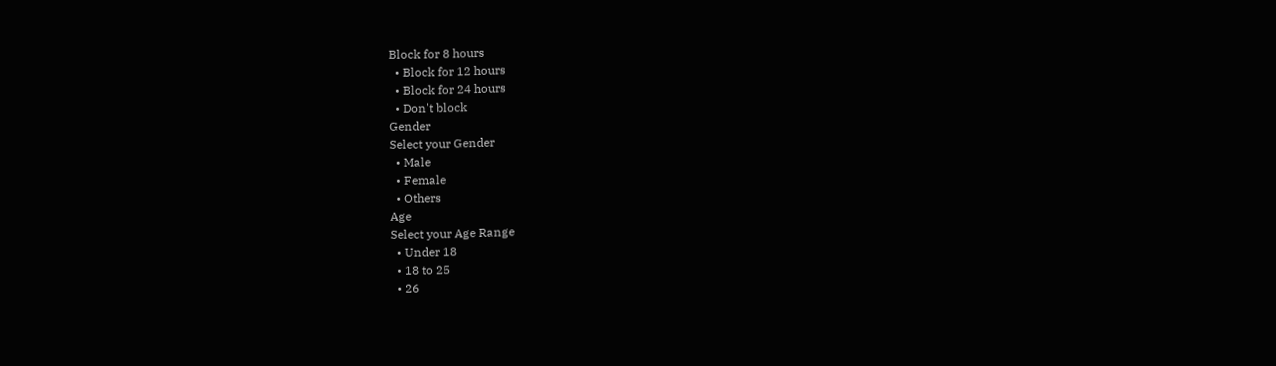Block for 8 hours
  • Block for 12 hours
  • Block for 24 hours
  • Don't block
Gender
Select your Gender
  • Male
  • Female
  • Others
Age
Select your Age Range
  • Under 18
  • 18 to 25
  • 26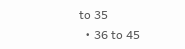to 35
  • 36 to 45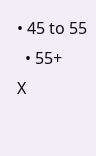• 45 to 55
  • 55+
X